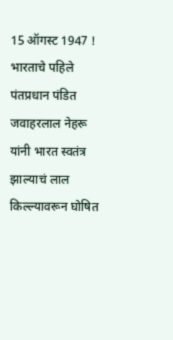15 ऑगस्ट 1947 ! भारताचे पहिले पंतप्रधान पंडित जवाहरलाल नेहरू यांनी भारत स्वतंत्र झाल्याचं लाल किल्ल्यावरून घोषित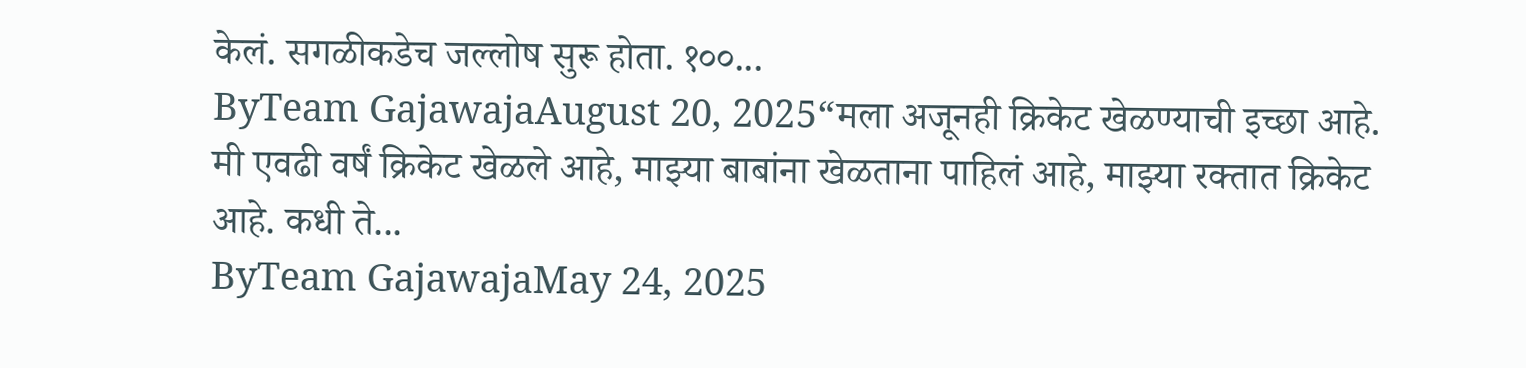केलं. सगळीकडेच जल्लोष सुरू होता. १००...
ByTeam GajawajaAugust 20, 2025“मला अजूनही क्रिकेट खेळण्याची इच्छा आहे. मी एवढी वर्षं क्रिकेट खेळले आहे, माझ्या बाबांना खेळताना पाहिलं आहे, माझ्या रक्तात क्रिकेट आहे. कधी ते...
ByTeam GajawajaMay 24, 2025